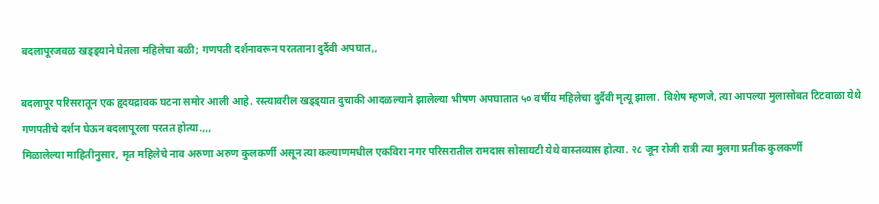बदलापूरजवळ खड्ड्याने घेतला महिलेचा बळी; गणपती दर्शनावरून परतताना दुर्दैवी अपघात,,

बदलापूर परिसरातून एक हृदयद्रावक घटना समोर आली आहे. रस्त्यावरील खड्ड्यात दुचाकी आदळल्याने झालेल्या भीषण अपघातात ५० वर्षीय महिलेचा दुर्दैवी मृत्यू झाला. विशेष म्हणजे, त्या आपल्या मुलासोबत टिटवाळा येथे गणपतीचे दर्शन घेऊन बदलापूरला परतत होत्या.,,,
मिळालेल्या माहितीनुसार, मृत महिलेचे नाव अरुणा अरुण कुलकर्णी असून त्या कल्याणमधील एकविरा नगर परिसरातील रामदास सोसायटी येथे वास्तव्यास होत्या. २८ जून रोजी रात्री त्या मुलगा प्रतीक कुलकर्णी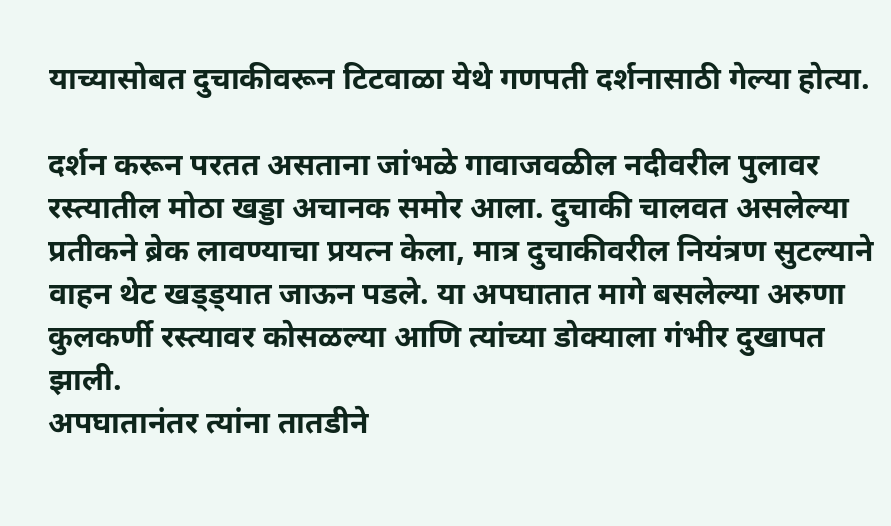याच्यासोबत दुचाकीवरून टिटवाळा येथे गणपती दर्शनासाठी गेल्या होत्या.

दर्शन करून परतत असताना जांभळे गावाजवळील नदीवरील पुलावर रस्त्यातील मोठा खड्डा अचानक समोर आला. दुचाकी चालवत असलेल्या प्रतीकने ब्रेक लावण्याचा प्रयत्न केला, मात्र दुचाकीवरील नियंत्रण सुटल्याने वाहन थेट खड्ड्यात जाऊन पडले. या अपघातात मागे बसलेल्या अरुणा कुलकर्णी रस्त्यावर कोसळल्या आणि त्यांच्या डोक्याला गंभीर दुखापत झाली.
अपघातानंतर त्यांना तातडीने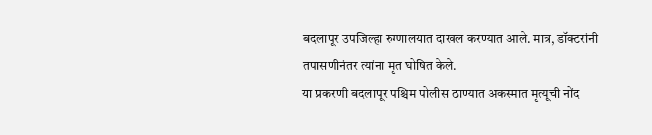बदलापूर उपजिल्हा रुग्णालयात दाखल करण्यात आले. मात्र, डॉक्टरांनी तपासणीनंतर त्यांना मृत घोषित केले.
या प्रकरणी बदलापूर पश्चिम पोलीस ठाण्यात अकस्मात मृत्यूची नोंद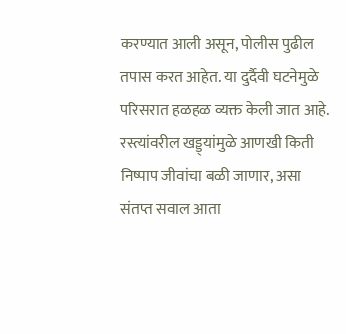करण्यात आली असून, पोलीस पुढील तपास करत आहेत. या दुर्दैवी घटनेमुळे परिसरात हळहळ व्यक्त केली जात आहे. रस्त्यांवरील खड्ड्यांमुळे आणखी किती निष्पाप जीवांचा बळी जाणार, असा संतप्त सवाल आता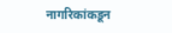नागरिकांकडून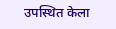उपस्थित केला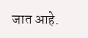जात आहे.